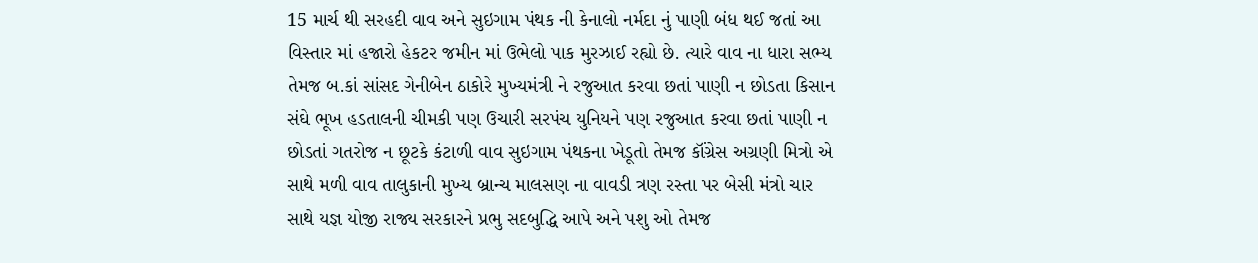15 માર્ચ થી સરહદી વાવ અને સુઇગામ પંથક ની કેનાલો નર્મદા નું પાણી બંધ થઈ જતાં આ વિસ્તાર માં હજારો હેકટર જમીન માં ઉભેલો પાક મુરઝાઈ રહ્યો છે. ત્યારે વાવ ના ધારા સભ્ય તેમજ બ.કાં સાંસદ ગેનીબેન ઠાકોરે મુખ્યમંત્રી ને રજુઆત કરવા છતાં પાણી ન છોડતા કિસાન સંઘે ભૂખ હડતાલની ચીમકી પણ ઉચારી સરપંચ યુનિયને પણ રજુઆત કરવા છતાં પાણી ન છોડતાં ગતરોજ ન છૂટકે કંટાળી વાવ સુઇગામ પંથકના ખેડૂતો તેમજ કૉંગ્રેસ અગ્રણી મિત્રો એ સાથે મળી વાવ તાલુકાની મુખ્ય બ્રાન્ચ માલસણ ના વાવડી ત્રણ રસ્તા પર બેસી મંત્રો ચાર સાથે યજ્ઞ યોજી રાજ્ય સરકારને પ્રભુ સદબુદ્ધિ આપે અને પશુ ઓ તેમજ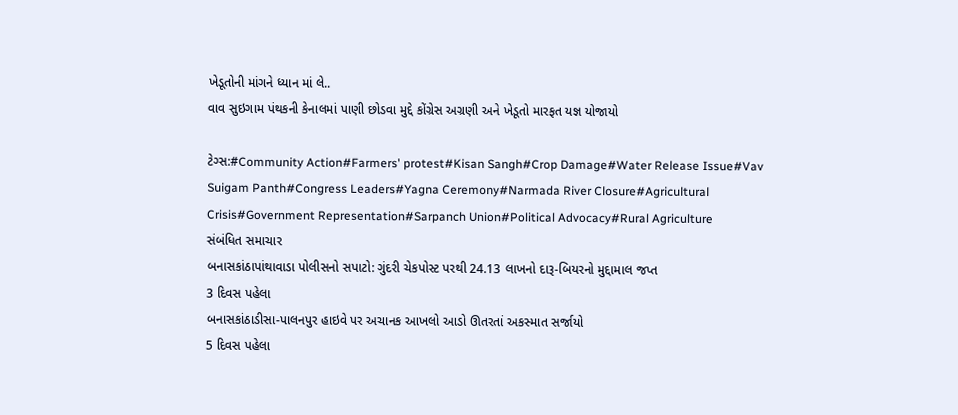ખેડૂતોની માંગને ધ્યાન માં લે..
વાવ સુઇગામ પંથકની કેનાલમાં પાણી છોડવા મુદ્દે કોંગ્રેસ અગ્રણી અને ખેડૂતો મારફત યજ્ઞ યોજાયો

ટેગ્સ:#Community Action#Farmers' protest#Kisan Sangh#Crop Damage#Water Release Issue#Vav Suigam Panth#Congress Leaders#Yagna Ceremony#Narmada River Closure#Agricultural Crisis#Government Representation#Sarpanch Union#Political Advocacy#Rural Agriculture
સંબંધિત સમાચાર
બનાસકાંઠાપાંથાવાડા પોલીસનો સપાટો: ગુંદરી ચેકપોસ્ટ પરથી 24.13 લાખનો દારૂ-બિયરનો મુદ્દામાલ જપ્ત
3 દિવસ પહેલા
બનાસકાંઠાડીસા-પાલનપુર હાઇવે પર અચાનક આખલો આડો ઊતરતાં અકસ્માત સર્જાયો
5 દિવસ પહેલા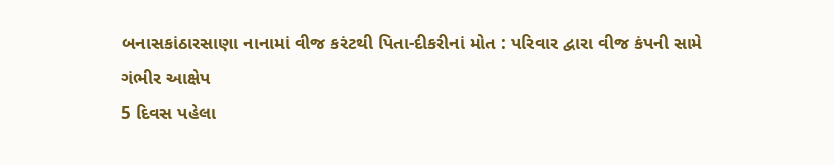બનાસકાંઠારસાણા નાનામાં વીજ કરંટથી પિતા-દીકરીનાં મોત : પરિવાર દ્વારા વીજ કંપની સામે ગંભીર આક્ષેપ
5 દિવસ પહેલા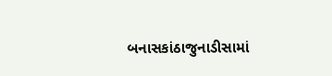બનાસકાંઠાજુનાડીસામાં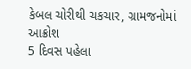કેબલ ચોરીથી ચકચાર, ગ્રામજનોમાં આક્રોશ
5 દિવસ પહેલા